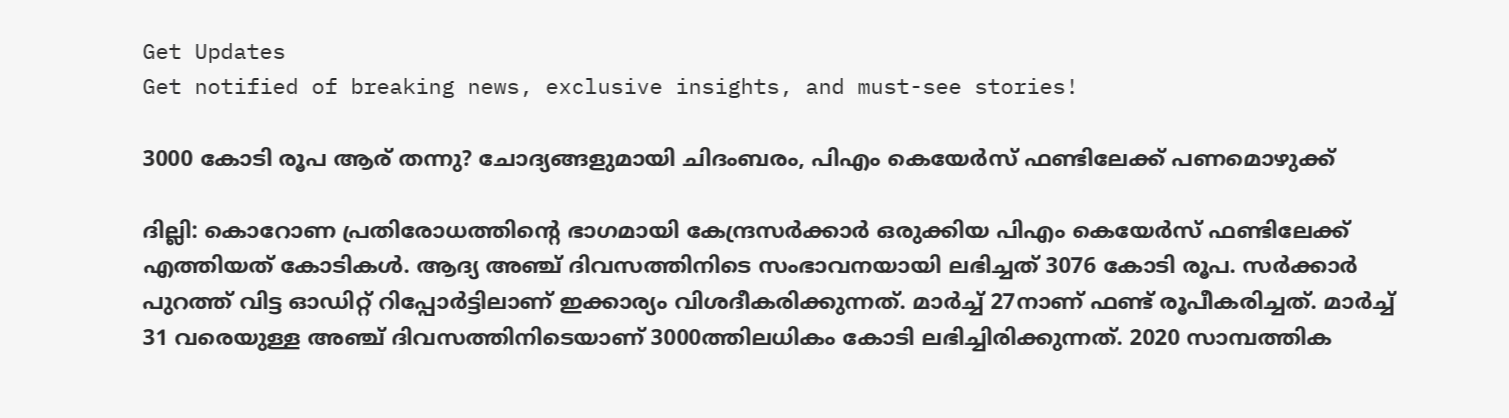Get Updates
Get notified of breaking news, exclusive insights, and must-see stories!

3000 കോടി രൂപ ആര് തന്നു? ചോദ്യങ്ങളുമായി ചിദംബരം, പിഎം കെയേര്‍സ് ഫണ്ടിലേക്ക് പണമൊഴുക്ക്

ദില്ലി: കൊറോണ പ്രതിരോധത്തിന്റെ ഭാഗമായി കേന്ദ്രസര്‍ക്കാര്‍ ഒരുക്കിയ പിഎം കെയേര്‍സ് ഫണ്ടിലേക്ക് എത്തിയത് കോടികള്‍. ആദ്യ അഞ്ച് ദിവസത്തിനിടെ സംഭാവനയായി ലഭിച്ചത് 3076 കോടി രൂപ. സര്‍ക്കാര്‍ പുറത്ത് വിട്ട ഓഡിറ്റ് റിപ്പോര്‍ട്ടിലാണ് ഇക്കാര്യം വിശദീകരിക്കുന്നത്. മാര്‍ച്ച് 27നാണ് ഫണ്ട് രൂപീകരിച്ചത്. മാര്‍ച്ച് 31 വരെയുള്ള അഞ്ച് ദിവസത്തിനിടെയാണ് 3000ത്തിലധികം കോടി ലഭിച്ചിരിക്കുന്നത്. 2020 സാമ്പത്തിക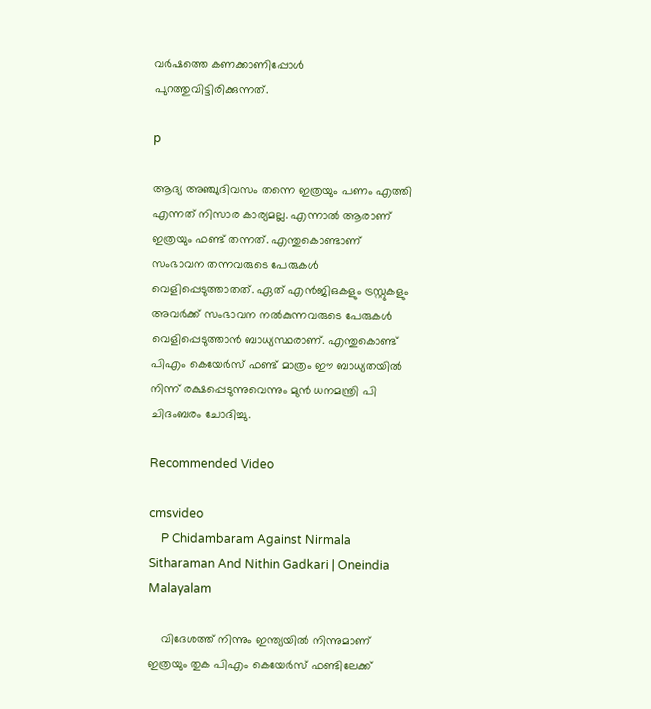വര്‍ഷത്തെ കണക്കാണിപ്പോള്‍ പുറത്തുവിട്ടിരിക്കുന്നത്.

p

ആദ്യ അഞ്ചുദിവസം തന്നെ ഇത്രയും പണം എത്തി എന്നത് നിസാര കാര്യമല്ല. എന്നാല്‍ ആരാണ് ഇത്രയും ഫണ്ട് തന്നത്. എന്തുകൊണ്ടാണ് സംഭാവന തന്നവരുടെ പേരുകള്‍ വെളിപ്പെടുത്താതത്. ഏത് എന്‍ജിഒകളും ട്രസ്റ്റുകളും അവര്‍ക്ക് സംഭാവന നല്‍കുന്നവരുടെ പേരുകള്‍ വെളിപ്പെടുത്താന്‍ ബാധ്യസ്ഥരാണ്. എന്തുകൊണ്ട് പിഎം കെയേര്‍സ് ഫണ്ട് മാത്രം ഈ ബാധ്യതയില്‍ നിന്ന് രക്ഷപ്പെടുന്നുവെന്നും മുന്‍ ധനമന്ത്രി പി ചിദംബരം ചോദിച്ചു.

Recommended Video

cmsvideo
    P Chidambaram Against Nirmala Sitharaman And Nithin Gadkari | Oneindia Malayalam

    വിദേശത്ത് നിന്നും ഇന്ത്യയില്‍ നിന്നുമാണ് ഇത്രയും തുക പിഎം കെയേര്‍സ് ഫണ്ടിലേക്ക്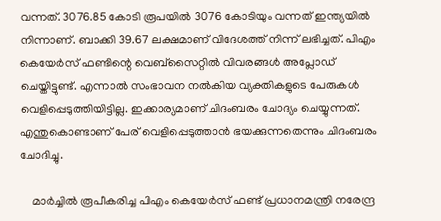വന്നത്. 3076.85 കോടി രൂപയില്‍ 3076 കോടിയും വന്നത് ഇന്ത്യയില്‍ നിന്നാണ്. ബാക്കി 39.67 ലക്ഷമാണ് വിദേശത്ത് നിന്ന് ലഭിച്ചത്. പിഎം കെയേര്‍സ് ഫണ്ടിന്റെ വെബ്‌സൈറ്റില്‍ വിവരങ്ങള്‍ അപ്ലോഡ് ചെയ്തിട്ടുണ്ട്. എന്നാല്‍ സംഭാവന നല്‍കിയ വ്യക്തികളുടെ പേരുകള്‍ വെളിപ്പെടുത്തിയിട്ടില്ല. ഇക്കാര്യമാണ് ചിദംബരം ചോദ്യം ചെയ്യുന്നത്. എന്തുകൊണ്ടാണ് പേര് വെളിപ്പെടുത്താന്‍ ഭയക്കുന്നതെന്നും ചിദംബരം ചോദിച്ചു.

    മാര്‍ച്ചില്‍ രൂപീകരിച്ച പിഎം കെയേര്‍സ് ഫണ്ട് പ്രധാനമന്ത്രി നരേന്ദ്ര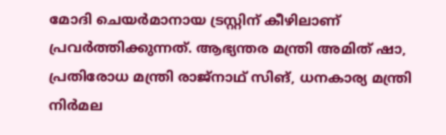മോദി ചെയര്‍മാനായ ട്രസ്റ്റിന് കീഴിലാണ് പ്രവര്‍ത്തിക്കുന്നത്. ആഭ്യന്തര മന്ത്രി അമിത് ഷാ, പ്രതിരോധ മന്ത്രി രാജ്‌നാഥ് സിങ്, ധനകാര്യ മന്ത്രി നിര്‍മല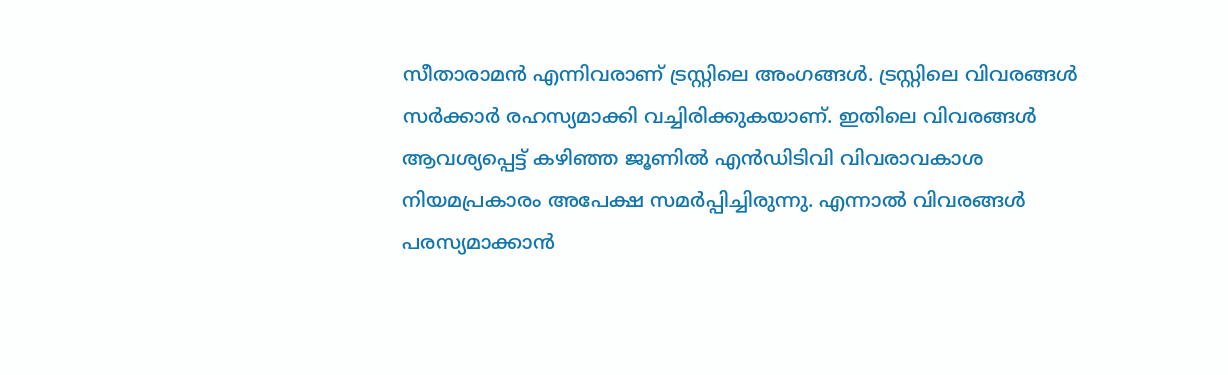സീതാരാമന്‍ എന്നിവരാണ് ട്രസ്റ്റിലെ അംഗങ്ങള്‍. ട്രസ്റ്റിലെ വിവരങ്ങള്‍ സര്‍ക്കാര്‍ രഹസ്യമാക്കി വച്ചിരിക്കുകയാണ്. ഇതിലെ വിവരങ്ങള്‍ ആവശ്യപ്പെട്ട് കഴിഞ്ഞ ജൂണില്‍ എന്‍ഡിടിവി വിവരാവകാശ നിയമപ്രകാരം അപേക്ഷ സമര്‍പ്പിച്ചിരുന്നു. എന്നാല്‍ വിവരങ്ങള്‍ പരസ്യമാക്കാന്‍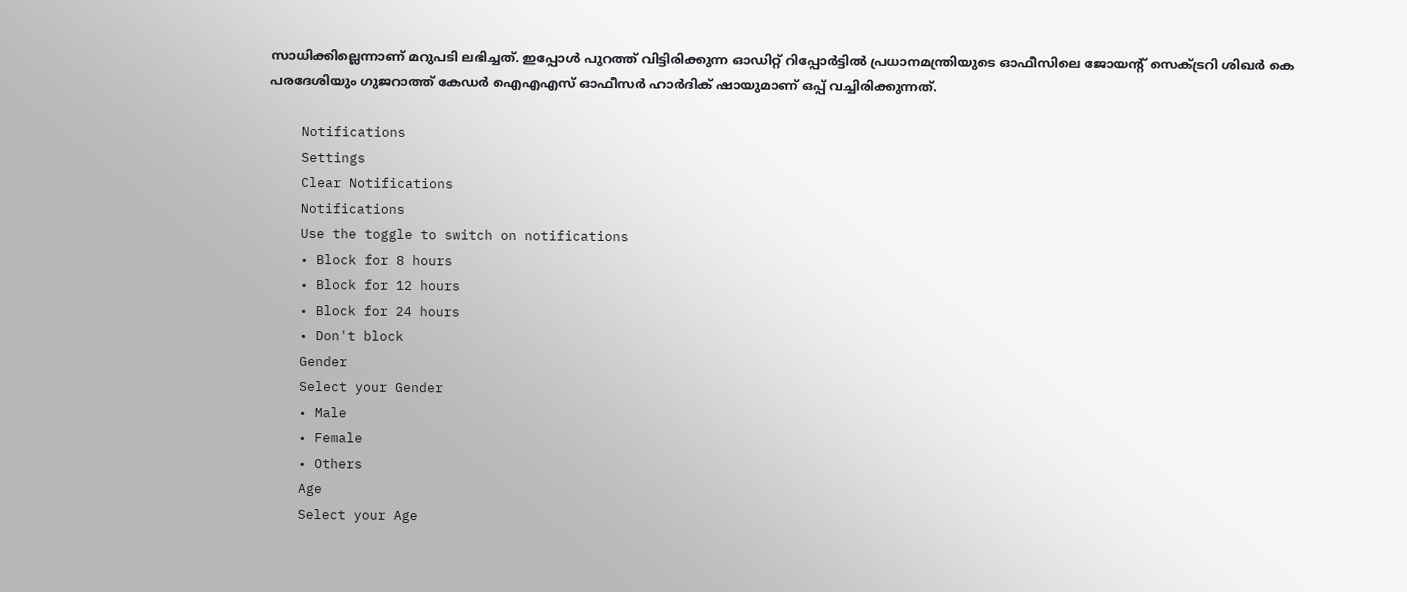സാധിക്കില്ലെന്നാണ് മറുപടി ലഭിച്ചത്. ഇപ്പോള്‍ പുറത്ത് വിട്ടിരിക്കുന്ന ഓഡിറ്റ് റിപ്പോര്‍ട്ടില്‍ പ്രധാനമന്ത്രിയുടെ ഓഫീസിലെ ജോയന്റ് സെക്ട്രറി ശിഖര്‍ കെ പരദേശിയും ഗുജറാത്ത് കേഡര്‍ ഐഎഎസ് ഓഫീസര്‍ ഹാര്‍ദിക് ഷായുമാണ് ഒപ്പ് വച്ചിരിക്കുന്നത്.

    Notifications
    Settings
    Clear Notifications
    Notifications
    Use the toggle to switch on notifications
    • Block for 8 hours
    • Block for 12 hours
    • Block for 24 hours
    • Don't block
    Gender
    Select your Gender
    • Male
    • Female
    • Others
    Age
    Select your Age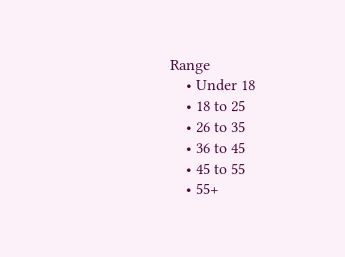Range
    • Under 18
    • 18 to 25
    • 26 to 35
    • 36 to 45
    • 45 to 55
    • 55+